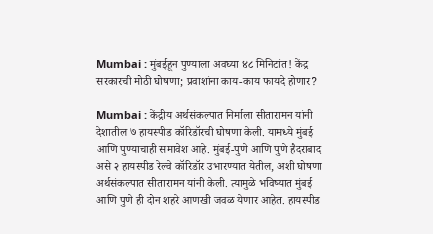Mumbai : मुंबईहून पुण्याला अवघ्या ४८ मिनिटांत! केंद्र सरकारची मोठी घोषणा; प्रवाशांना काय-काय फायदे होणार?

Mumbai : केंद्रीय अर्थसंकल्पात निर्माला सीतारामन यांनी देशातील ७ हायस्पीड कॉरिडॉरची घोषणा केली. यामध्ये मुंबई आणि पुण्याचाही समावेश आहे. मुंबई-पुणे आणि पुणे हैदराबाद असे २ हायस्पीड रेल्वे कॉरिडॉर उभारण्यात येतील, अशी घोषणा अर्थसंकल्पात सीतारामन यांनी केली. त्यामुळे भविष्यात मुंबई आणि पुणे ही दोन शहरे आणखी जवळ येणार आहेत. हायस्पीड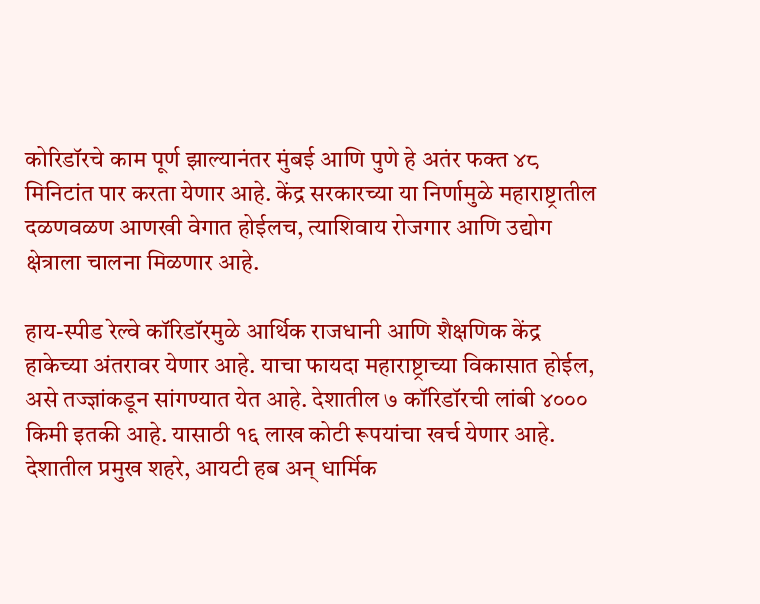कोरिडॉरचे काम पूर्ण झाल्यानंतर मुंबई आणि पुणे हे अतंर फक्त ४८ मिनिटांत पार करता येणार आहे. केंद्र सरकारच्या या निर्णामुळे महाराष्ट्रातील दळणवळण आणखी वेगात होईलच, त्याशिवाय रोजगार आणि उद्योग क्षेत्राला चालना मिळणार आहे.

हाय-स्पीड रेल्वे कॉरिडॉरमुळे आर्थिक राजधानी आणि शैक्षणिक केंद्र हाकेच्या अंतरावर येणार आहे. याचा फायदा महाराष्ट्राच्या विकासात होईल, असे तज्ज्ञांकडून सांगण्यात येत आहे. देशातील ७ कॉरिडॉरची लांबी ४००० किमी इतकी आहे. यासाठी १६ लाख कोटी रूपयांचा खर्च येणार आहे. देशातील प्रमुख शहरे, आयटी हब अन् धार्मिक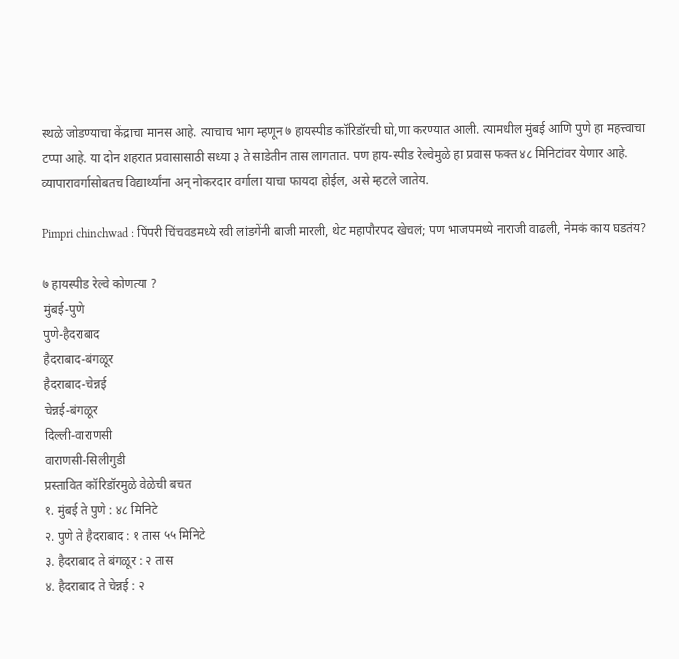स्थळे जोडण्याचा केंद्राचा मानस आहे. त्याचाच भाग म्हणून ७ हायस्पीड कॉरिडॉरची घो,णा करण्यात आली. त्यामधील मुंबई आणि पुणे हा महत्त्वाचा टप्पा आहे. या दोन शहरात प्रवासासाठी सध्या ३ ते साडेतीन तास लागतात. पण हाय-स्पीड रेल्वेमुळे हा प्रवास फक्त ४८ मिनिटांवर येणार आहे. व्यापारावर्गासोबतच विद्यार्थ्यांना अन् नोकरदार वर्गाला याचा फायदा होईल, असे म्हटले जातेय.

Pimpri chinchwad : पिंपरी चिंचवडमध्ये रवी लांडगेंनी बाजी मारली, थेट महापौरपद खेचलं; पण भाजपमध्ये नाराजी वाढली, नेमकं काय घडतंय?

७ हायस्पीड रेल्वे कोणत्या ?
मुंबई-पुणे
पुणे-हैदराबाद
हैदराबाद-बंगळूर
हैदराबाद-चेन्नई
चेन्नई-बंगळूर
दिल्ली-वाराणसी
वाराणसी-सिलीगुडी
प्रस्तावित कॉरिडॉरमुळे वेळेची बचत
१. मुंबई ते पुणे : ४८ मिनिटे
२. पुणे ते हैदराबाद : १ तास ५५ मिनिटे
३. हैदराबाद ते बंगळूर : २ तास
४. हैदराबाद ते चेन्नई : २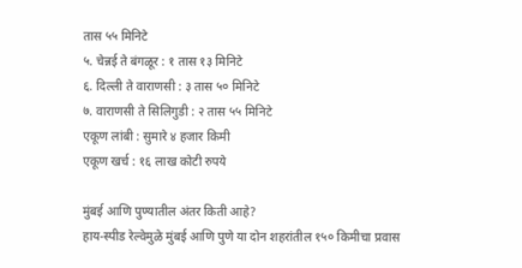तास ५५ मिनिटे
५. चेन्नई ते बंगळूर : १ तास १३ मिनिटे
६. दिल्ली ते वाराणसी : ३ तास ५० मिनिटे
७. वाराणसी ते सिलिगुडी : २ तास ५५ मिनिटे
एकूण लांबी : सुमारे ४ हजार किमी
एकूण खर्च : १६ लाख कोटी रुपये

मुंबई आणि पुण्यातील अंतर किती आहे?
हाय-स्पीड रेल्वेमुळे मुंबई आणि पुणे या दोन शहरांतील १५० किमीचा प्रवास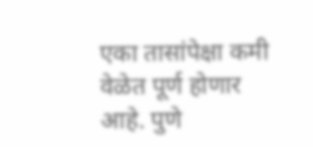एका तासांपेक्षा कमी वेळेत पूर्ण होणार आहे. पुणे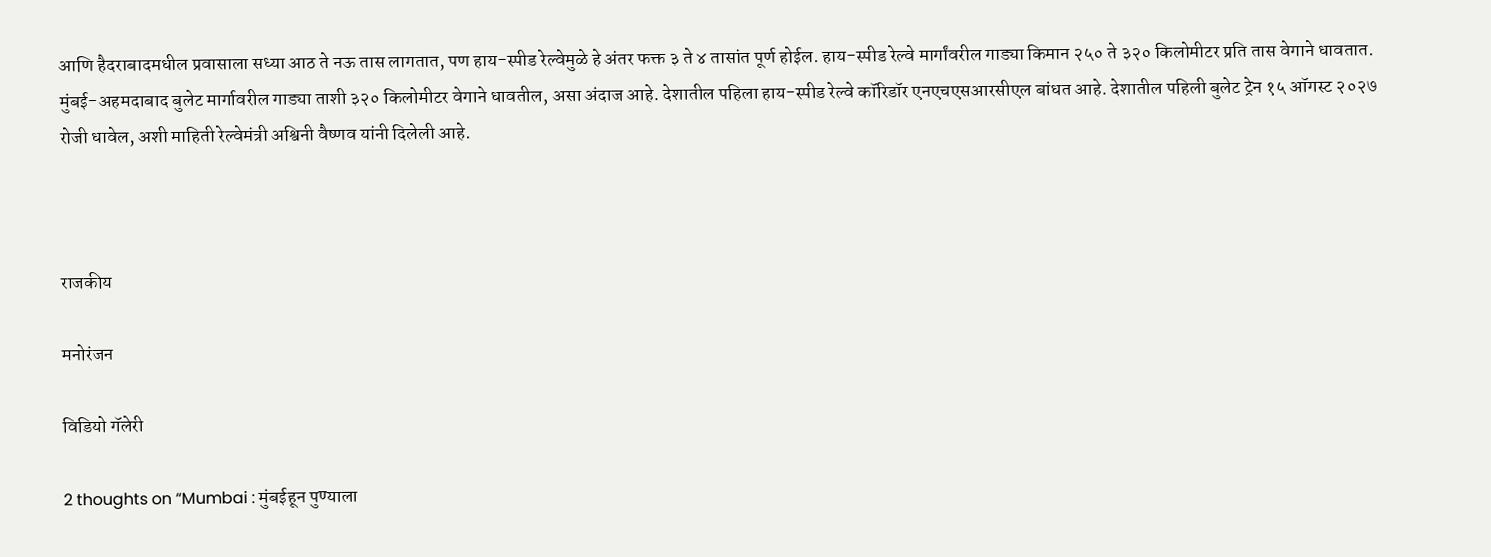आणि हैदराबादमधील प्रवासाला सध्या आठ ते नऊ तास लागतात, पण हाय-स्पीड रेल्वेमुळे हे अंतर फक्त ३ ते ४ तासांत पूर्ण होईल. हाय-स्पीड रेल्वे मार्गांवरील गाड्या किमान २५० ते ३२० किलोमीटर प्रति तास वेगाने धावतात. मुंबई-अहमदाबाद बुलेट मार्गावरील गाड्या ताशी ३२० किलोमीटर वेगाने धावतील, असा अंदाज आहे. देशातील पहिला हाय-स्पीड रेल्वे कॉरिडॉर एनएचएसआरसीएल बांधत आहे. देशातील पहिली बुलेट ट्रेन १५ ऑगस्ट २०२७ रोजी धावेल, अशी माहिती रेल्वेमंत्री अश्विनी वैष्णव यांनी दिलेली आहे.



राजकीय

मनोरंजन

विडियो गॅलेरी

2 thoughts on “Mumbai : मुंबईहून पुण्याला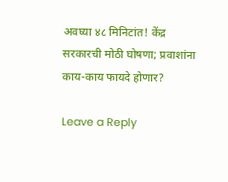अवघ्या ४८ मिनिटांत! केंद्र सरकारची मोठी घोषणा; प्रवाशांना काय-काय फायदे होणार?

Leave a Reply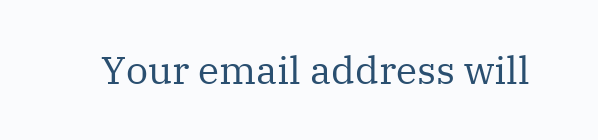Your email address will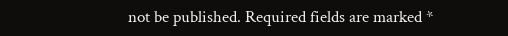not be published. Required fields are marked *